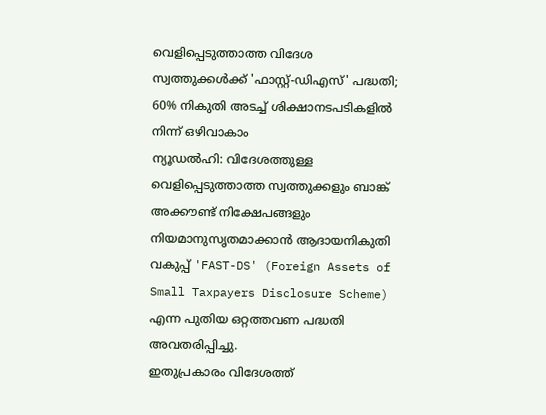വെളിപ്പെടുത്താത്ത വിദേശ സ്വത്തുക്കൾക്ക് 'ഫാസ്റ്റ്-ഡിഎസ്' പദ്ധതി; 60% നികുതി അടച്ച് ശിക്ഷാനടപടികളിൽ നിന്ന് ഒഴിവാകാം
ന്യൂഡൽഹി: വിദേശത്തുള്ള വെളിപ്പെടുത്താത്ത സ്വത്തുക്കളും ബാങ്ക് അക്കൗണ്ട് നിക്ഷേപങ്ങളും നിയമാനുസൃതമാക്കാൻ ആദായനികുതി വകുപ്പ് 'FAST-DS' (Foreign Assets of Small Taxpayers Disclosure Scheme) എന്ന പുതിയ ഒറ്റത്തവണ പദ്ധതി അവതരിപ്പിച്ചു.
ഇതുപ്രകാരം വിദേശത്ത്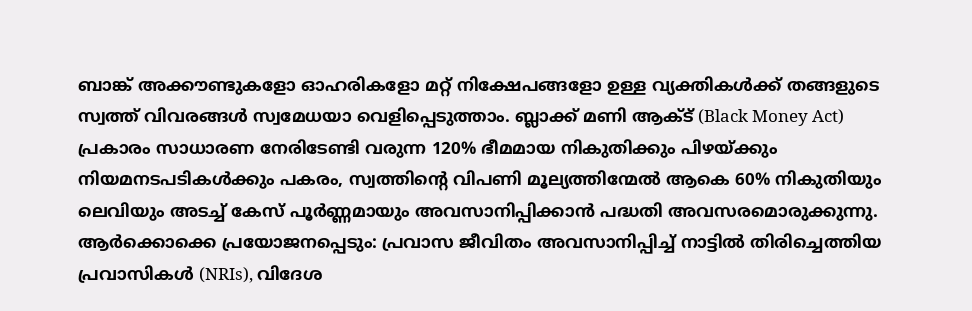ബാങ്ക് അക്കൗണ്ടുകളോ ഓഹരികളോ മറ്റ് നിക്ഷേപങ്ങളോ ഉള്ള വ്യക്തികൾക്ക് തങ്ങളുടെ സ്വത്ത് വിവരങ്ങൾ സ്വമേധയാ വെളിപ്പെടുത്താം. ബ്ലാക്ക് മണി ആക്ട് (Black Money Act) പ്രകാരം സാധാരണ നേരിടേണ്ടി വരുന്ന 120% ഭീമമായ നികുതിക്കും പിഴയ്ക്കും നിയമനടപടികൾക്കും പകരം, സ്വത്തിന്റെ വിപണി മൂല്യത്തിന്മേൽ ആകെ 60% നികുതിയും ലെവിയും അടച്ച് കേസ് പൂർണ്ണമായും അവസാനിപ്പിക്കാൻ പദ്ധതി അവസരമൊരുക്കുന്നു.
ആർക്കൊക്കെ പ്രയോജനപ്പെടും: പ്രവാസ ജീവിതം അവസാനിപ്പിച്ച് നാട്ടിൽ തിരിച്ചെത്തിയ പ്രവാസികൾ (NRIs), വിദേശ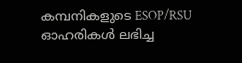കമ്പനികളുടെ ESOP/RSU ഓഹരികൾ ലഭിച്ച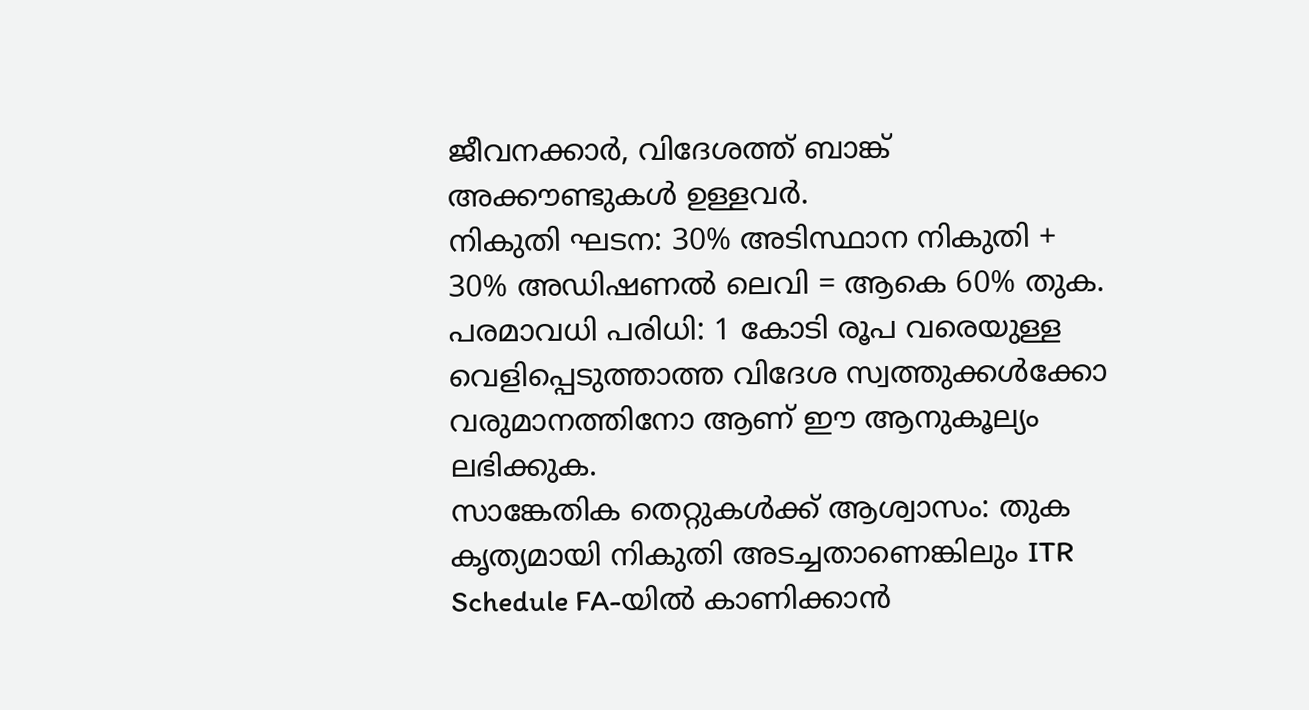ജീവനക്കാർ, വിദേശത്ത് ബാങ്ക് അക്കൗണ്ടുകൾ ഉള്ളവർ.
നികുതി ഘടന: 30% അടിസ്ഥാന നികുതി + 30% അഡിഷണൽ ലെവി = ആകെ 60% തുക.
പരമാവധി പരിധി: 1 കോടി രൂപ വരെയുള്ള വെളിപ്പെടുത്താത്ത വിദേശ സ്വത്തുക്കൾക്കോ വരുമാനത്തിനോ ആണ് ഈ ആനുകൂല്യം ലഭിക്കുക.
സാങ്കേതിക തെറ്റുകൾക്ക് ആശ്വാസം: തുക കൃത്യമായി നികുതി അടച്ചതാണെങ്കിലും ITR Schedule FA-യിൽ കാണിക്കാൻ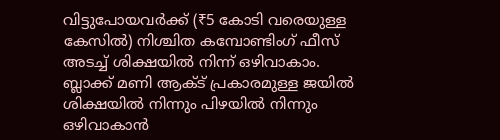വിട്ടുപോയവർക്ക് (₹5 കോടി വരെയുള്ള കേസിൽ) നിശ്ചിത കമ്പോണ്ടിംഗ് ഫീസ് അടച്ച് ശിക്ഷയിൽ നിന്ന് ഒഴിവാകാം.
ബ്ലാക്ക് മണി ആക്ട് പ്രകാരമുള്ള ജയിൽ ശിക്ഷയിൽ നിന്നും പിഴയിൽ നിന്നും ഒഴിവാകാൻ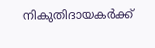നികുതിദായകർക്ക്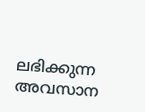ലഭിക്കുന്ന അവസാന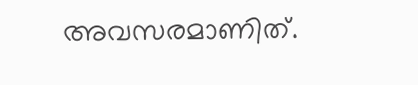അവസരമാണിത്.